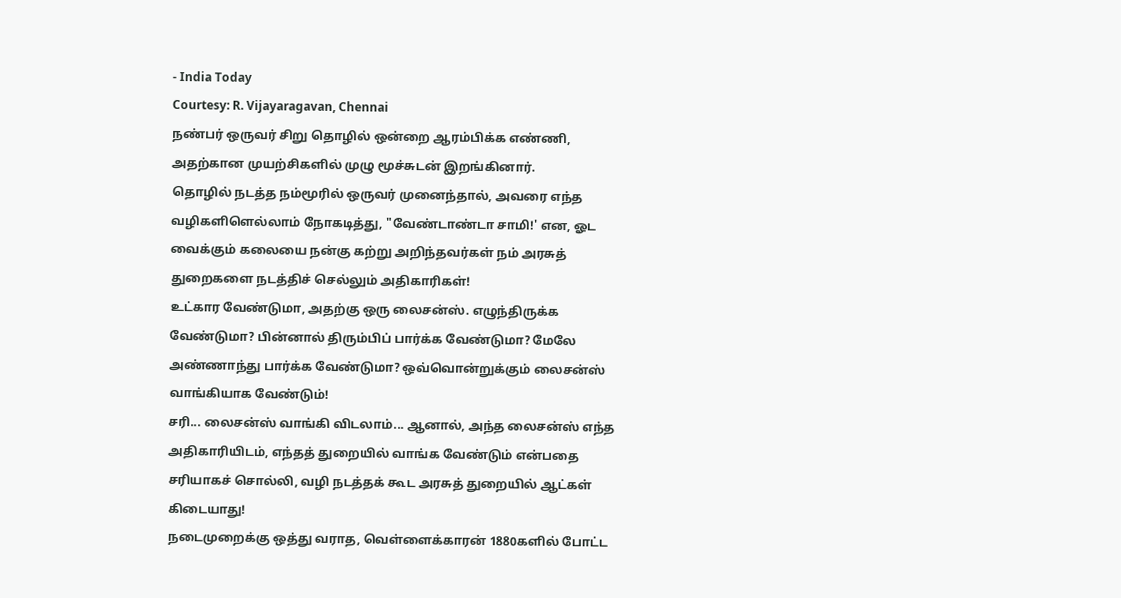- India Today
Courtesy: R. Vijayaragavan, Chennai
நண்பர் ஒருவர் சிறு தொழில் ஒன்றை ஆரம்பிக்க எண்ணி, அதற்கான முயற்சிகளில் முழு மூச்சுடன் இறங்கினார்.
தொழில் நடத்த நம்மூரில் ஒருவர் முனைந்தால், அவரை எந்த வழிகளிளெல்லாம் நோகடித்து, "வேண்டாண்டா சாமி!' என, ஓட வைக்கும் கலையை நன்கு கற்று அறிந்தவர்கள் நம் அரசுத் துறைகளை நடத்திச் செல்லும் அதிகாரிகள்!
உட்கார வேண்டுமா, அதற்கு ஒரு லைசன்ஸ். எழுந்திருக்க வேண்டுமா? பின்னால் திரும்பிப் பார்க்க வேண்டுமா? மேலே அண்ணாந்து பார்க்க வேண்டுமா? ஒவ்வொன்றுக்கும் லைசன்ஸ் வாங்கியாக வேண்டும்!
சரி... லைசன்ஸ் வாங்கி விடலாம்... ஆனால், அந்த லைசன்ஸ் எந்த அதிகாரியிடம், எந்தத் துறையில் வாங்க வேண்டும் என்பதை சரியாகச் சொல்லி, வழி நடத்தக் கூட அரசுத் துறையில் ஆட்கள் கிடையாது!
நடைமுறைக்கு ஒத்து வராத, வெள்ளைக்காரன் 1880களில் போட்ட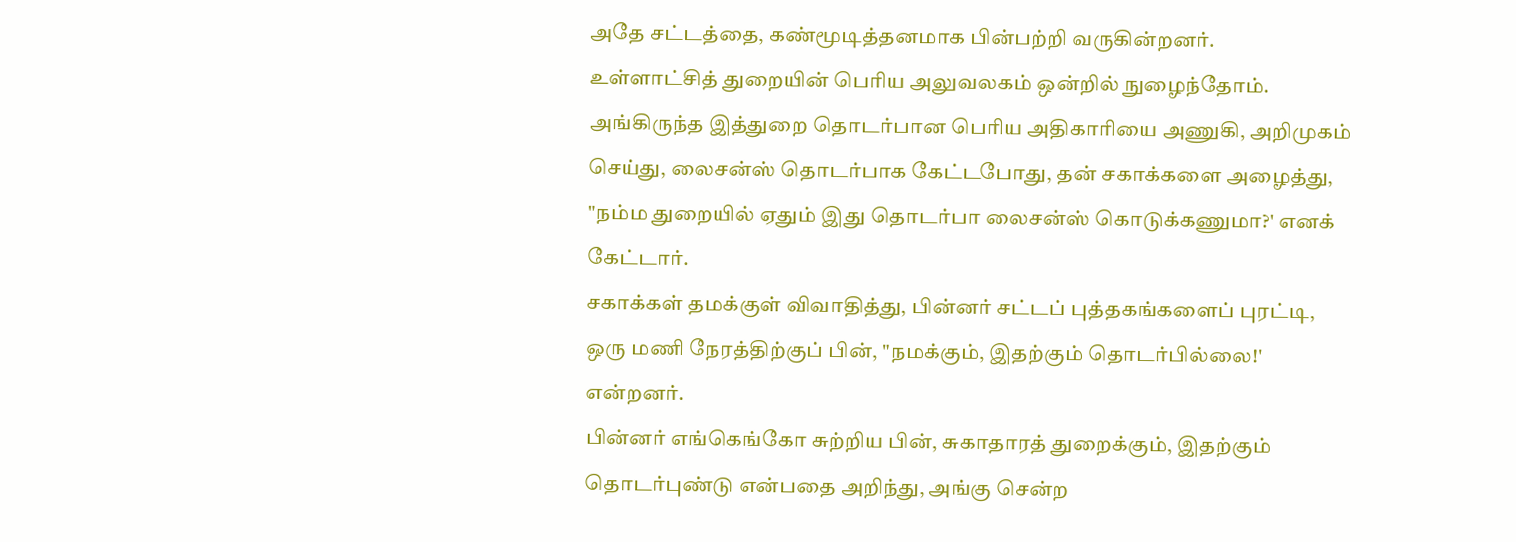அதே சட்டத்தை, கண்மூடித்தனமாக பின்பற்றி வருகின்றனர்.
உள்ளாட்சித் துறையின் பெரிய அலுவலகம் ஒன்றில் நுழைந்தோம். அங்கிருந்த இத்துறை தொடர்பான பெரிய அதிகாரியை அணுகி, அறிமுகம் செய்து, லைசன்ஸ் தொடர்பாக கேட்டபோது, தன் சகாக்களை அழைத்து, "நம்ம துறையில் ஏதும் இது தொடர்பா லைசன்ஸ் கொடுக்கணுமா?' எனக் கேட்டார்.
சகாக்கள் தமக்குள் விவாதித்து, பின்னர் சட்டப் புத்தகங்களைப் புரட்டி, ஒரு மணி நேரத்திற்குப் பின், "நமக்கும், இதற்கும் தொடர்பில்லை!' என்றனர்.
பின்னர் எங்கெங்கோ சுற்றிய பின், சுகாதாரத் துறைக்கும், இதற்கும் தொடர்புண்டு என்பதை அறிந்து, அங்கு சென்ற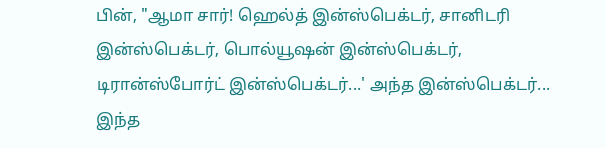பின், "ஆமா சார்! ஹெல்த் இன்ஸ்பெக்டர், சானிடரி இன்ஸ்பெக்டர், பொல்யூஷன் இன்ஸ்பெக்டர், டிரான்ஸ்போர்ட் இன்ஸ்பெக்டர்...' அந்த இன்ஸ்பெக்டர்... இந்த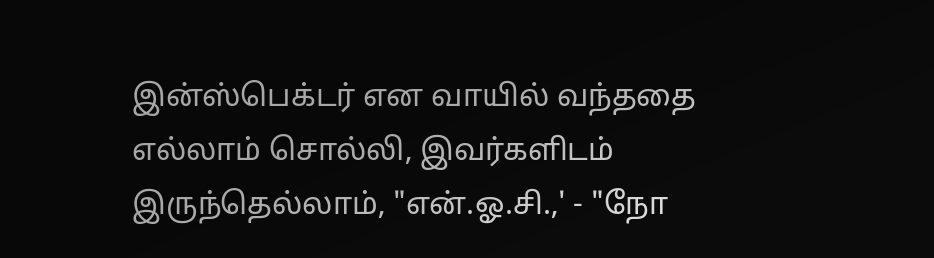இன்ஸ்பெக்டர் என வாயில் வந்ததை எல்லாம் சொல்லி, இவர்களிடம் இருந்தெல்லாம், "என்.ஓ.சி.,' - "நோ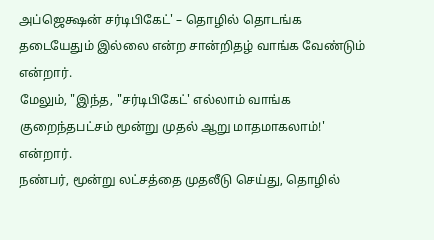அப்ஜெக்ஷன் சர்டிபிகேட்' – தொழில் தொடங்க தடையேதும் இல்லை என்ற சான்றிதழ் வாங்க வேண்டும் என்றார்.
மேலும், "இந்த, "சர்டிபிகேட்' எல்லாம் வாங்க குறைந்தபட்சம் மூன்று முதல் ஆறு மாதமாகலாம்!' என்றார்.
நண்பர், மூன்று லட்சத்தை முதலீடு செய்து, தொழில்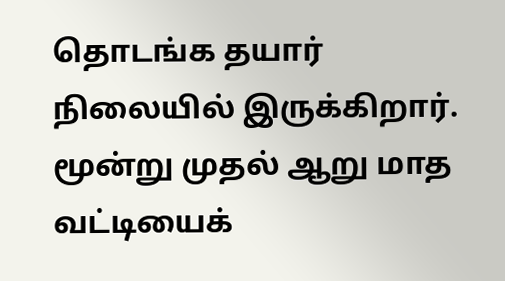தொடங்க தயார் நிலையில் இருக்கிறார். மூன்று முதல் ஆறு மாத வட்டியைக்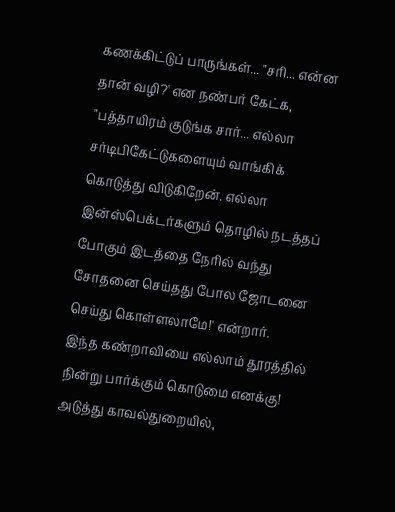கணக்கிட்டுப் பாருங்கள்... "சரி... என்ன தான் வழி?' என நண்பர் கேட்க, "பத்தாயிரம் குடுங்க சார்... எல்லா சர்டிபிகேட்டுகளையும் வாங்கிக் கொடுத்து விடுகிறேன். எல்லா இன்ஸ்பெக்டர்களும் தொழில் நடத்தப் போகும் இடத்தை நேரில் வந்து சோதனை செய்தது போல ஜோடனை செய்து கொள்ளலாமே!' என்றார்.
இந்த கண்றாவியை எல்லாம் தூரத்தில் நின்று பார்க்கும் கொடுமை எனக்கு!
அடுத்து காவல்துறையில்,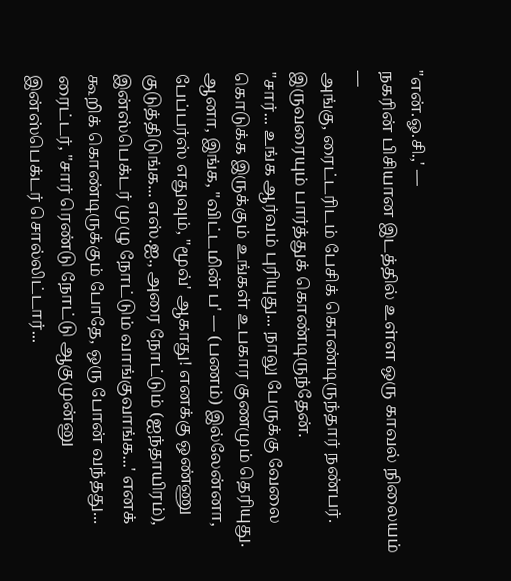"என்.ஓ.சி.,' —
நகரின் பிசியான இடத்தில் உள்ள ஒரு காவல் நிலையம் —
அங்கு, ரைட்டரிடம் பேசிக் கொண்டிருந்தார் நண்பர். இருவரையும் பார்த்துக் கொண்டிருந்தேன்.
"சார்... உங்க ஆர்வம் புரியுது... நாலு பேருக்கு வேலை கொடுக்க இருக்கும் உங்கள் உபகார குணமும் தெரியுது. ஆனா, இங்க, "விட்டமின் ப' — (பணம்) இல்லேன்னா, பேப்பர்ஸ் எதுவும், "மூவ்' ஆகாது! எனக்கு ஒண்ணு குடுத்திடுங்க... எஸ்.ஐ., அரை நோட்டும் (ஐந்தாயிரம்), இன்ஸ்பெக்டர் முழு நோட்டும் வாங்குவாங்க...' எனக் கூறிக் கொண்டிருக்கும் போதே, ஒரு போன் வந்தது... ரைட்டர், "சார் ரெண்டு நோட்டு ஆகுமுன்னு இன்ஸ்பெக்டர் சொல்லிட்டார்...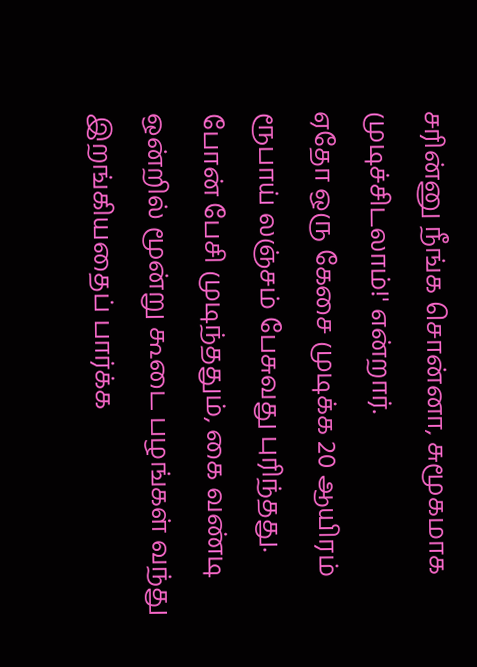சரின்னு நீங்க சொன்னா, சுமூகமாக முடிச்சிடலாம்!' என்றார்.
ஏதோ ஒரு கேசை முடிக்க 20 ஆயிரம் ரூபாய் லஞ்சம் பேசுவது புரிந்தது. போன் பேசி முடிந்ததும், கை வண்டி ஒன்றில் மூன்று கூடை பழங்கள் வந்து இறங்கியதைப் பார்க்க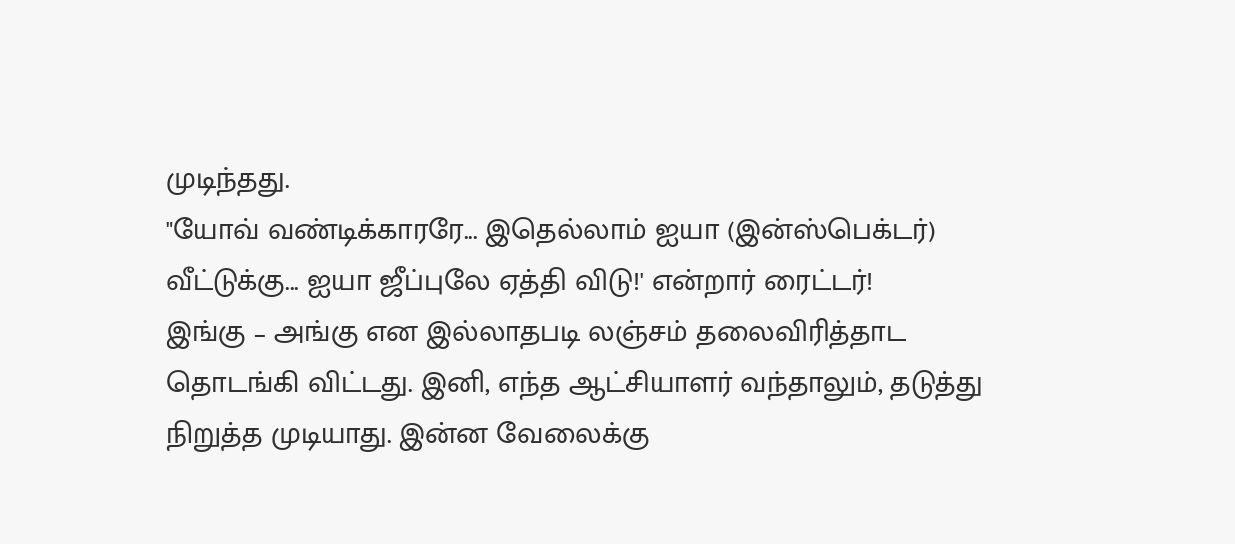முடிந்தது.
"யோவ் வண்டிக்காரரே... இதெல்லாம் ஐயா (இன்ஸ்பெக்டர்) வீட்டுக்கு... ஐயா ஜீப்புலே ஏத்தி விடு!' என்றார் ரைட்டர்!
இங்கு – அங்கு என இல்லாதபடி லஞ்சம் தலைவிரித்தாட தொடங்கி விட்டது. இனி, எந்த ஆட்சியாளர் வந்தாலும், தடுத்து நிறுத்த முடியாது. இன்ன வேலைக்கு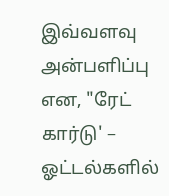இவ்வளவு அன்பளிப்பு என, "ரேட் கார்டு' – ஓட்டல்களில்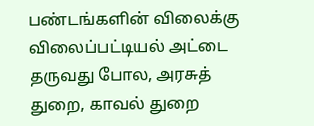பண்டங்களின் விலைக்கு விலைப்பட்டியல் அட்டை தருவது போல, அரசுத் துறை, காவல் துறை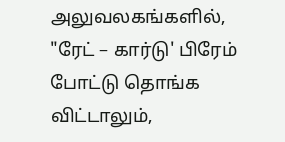அலுவலகங்களில், "ரேட் – கார்டு' பிரேம் போட்டு தொங்க விட்டாலும்,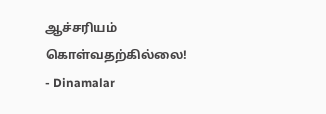ஆச்சரியம் கொள்வதற்கில்லை!
- Dinamalar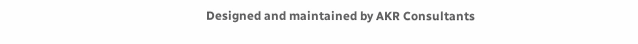Designed and maintained by AKR Consultants